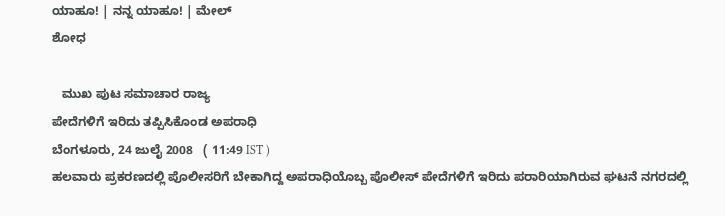ಯಾಹೂ! | ನನ್ನ ಯಾಹೂ! | ಮೇಲ್
ಶೋಧ

   ಮುಖ ಪುಟ ಸಮಾಚಾರ ರಾಜ್ಯ
ಪೇದೆಗಳಿಗೆ ಇರಿದು ತಪ್ಪಿಸಿಕೊಂಡ ಅಪರಾಧಿ
ಬೆಂಗಳೂರು, 24 ಜುಲೈ 2008   ( 11:49 IST )
ಹಲವಾರು ಪ್ರಕರಣದಲ್ಲಿ ಪೊಲೀಸರಿಗೆ ಬೇಕಾಗಿದ್ದ ಅಪರಾಧಿಯೊಬ್ಬ ಪೊಲೀಸ್ ಪೇದೆಗಳಿಗೆ ಇರಿದು ಪರಾರಿಯಾಗಿರುವ ಘಟನೆ ನಗರದಲ್ಲಿ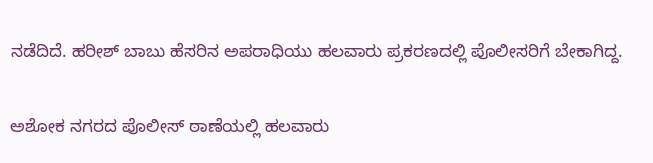ನಡೆದಿದೆ. ಹರೀಶ್ ಬಾಬು ಹೆಸರಿನ ಅಪರಾಧಿಯು ಹಲವಾರು ಪ್ರಕರಣದಲ್ಲಿ ಪೊಲೀಸರಿಗೆ ಬೇಕಾಗಿದ್ದ.

ಅಶೋಕ ನಗರದ ಪೊಲೀಸ್ ಠಾಣೆಯಲ್ಲಿ ಹಲವಾರು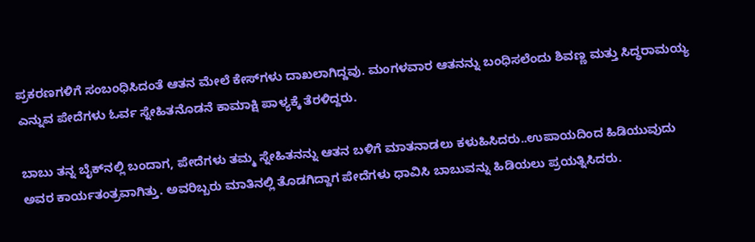ಪ್ರಕರಣಗಳಿಗೆ ಸಂಬಂಧಿಸಿದಂತೆ ಆತನ ಮೇಲೆ ಕೇಸ್‌ಗಳು ದಾಖಲಾಗಿದ್ದವು. ಮಂಗಳವಾರ ಆತನನ್ನು ಬಂಧಿಸಲೆಂದು ಶಿವಣ್ಣ ಮತ್ತು ಸಿದ್ಧರಾಮಯ್ಯ ಎನ್ನುವ ಪೇದೆಗಳು ಓರ್ವ ಸ್ನೇಹಿತನೊಡನೆ ಕಾಮಾಕ್ಷಿ ಪಾಳ್ಯಕ್ಕೆ ತೆರಳಿದ್ದರು.

ಬಾಬು ತನ್ನ ಬೈಕ್‌ನಲ್ಲಿ ಬಂದಾಗ, ಪೇದೆಗಳು ತಮ್ಮ ಸ್ನೇಹಿತನನ್ನು ಆತನ ಬಳಿಗೆ ಮಾತನಾಡಲು ಕಳುಹಿಸಿದರು..ಉಪಾಯದಿಂದ ಹಿಡಿಯುವುದು ಅವರ ಕಾರ್ಯತಂತ್ರವಾಗಿತ್ತು. ಅವರಿಬ್ಬರು ಮಾತಿನಲ್ಲಿ ತೊಡಗಿದ್ದಾಗ ಪೇದೆಗಳು ಧಾವಿಸಿ ಬಾಬುವನ್ನು ಹಿಡಿಯಲು ಪ್ರಯತ್ನಿಸಿದರು.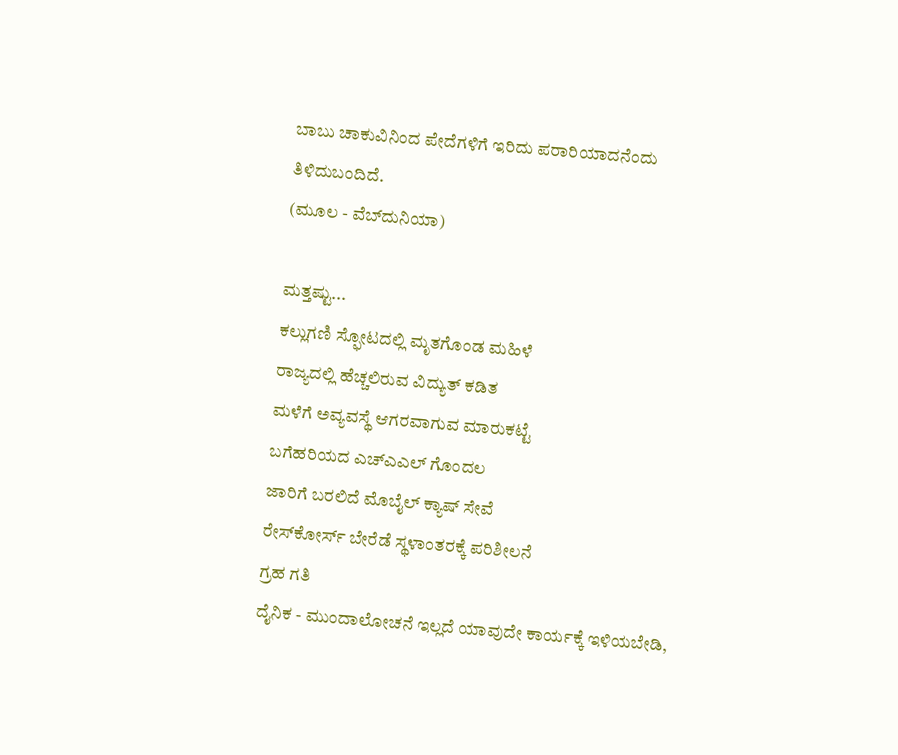ಬಾಬು ಚಾಕುವಿನಿಂದ ಪೇದೆಗಳಿಗೆ ಇರಿದು ಪರಾರಿಯಾದನೆಂದು ತಿಳಿದುಬಂದಿದೆ.
(ಮೂಲ - ವೆಬ್‌ದುನಿಯಾ)

ಮತ್ತಷ್ಟು...
ಕಲ್ಲುಗಣಿ ಸ್ಫೋಟದಲ್ಲಿ ಮೃತಗೊಂಡ ಮಹಿಳೆ
ರಾಜ್ಯದಲ್ಲಿ ಹೆಚ್ಚಲಿರುವ ವಿದ್ಯುತ್ ಕಡಿತ
ಮಳೆಗೆ ಅವ್ಯವಸ್ಥೆ ಆಗರವಾಗುವ ಮಾರುಕಟ್ಟೆ
ಬಗೆಹರಿಯದ ಎಚ್ಎಎಲ್ ಗೊಂದಲ
ಜಾರಿಗೆ ಬರಲಿದೆ ಮೊಬೈಲ್ ಕ್ಯಾಷ್ ಸೇವೆ
ರೇಸ್‌ಕೋರ್ಸ್ ಬೇರೆಡೆ ಸ್ಥಳಾಂತರಕ್ಕೆ ಪರಿಶೀಲನೆ
ಗ್ರಹ ಗತಿ
ದೈನಿಕ - ಮುಂದಾಲೋಚನೆ ಇಲ್ಲದೆ ಯಾವುದೇ ಕಾರ್ಯಕ್ಕೆ ಇಳಿಯಬೇಡಿ,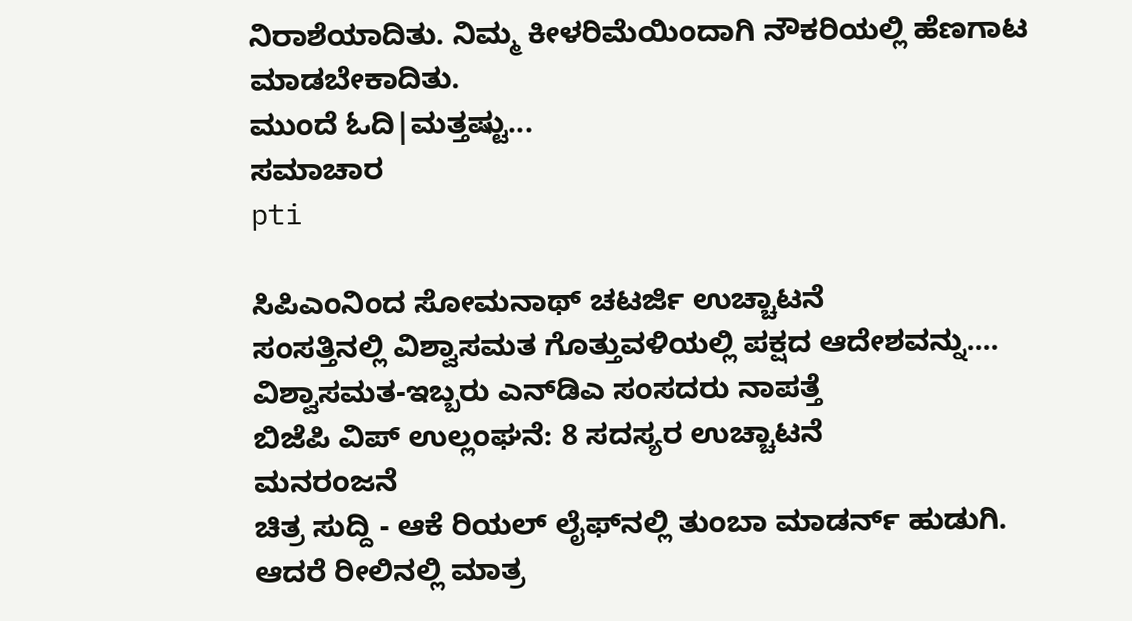ನಿರಾಶೆಯಾದಿತು. ನಿಮ್ಮ ಕೀಳರಿಮೆಯಿಂದಾಗಿ ನೌಕರಿಯಲ್ಲಿ ಹೆಣಗಾಟ ಮಾಡಬೇಕಾದಿತು.
ಮುಂದೆ ಓದಿ|ಮತ್ತಷ್ಟು...
ಸಮಾಚಾರ
pti

ಸಿಪಿಎಂನಿಂದ ಸೋಮನಾಥ್ ಚಟರ್ಜಿ ಉಚ್ಚಾಟನೆ
ಸಂಸತ್ತಿನಲ್ಲಿ ವಿಶ್ವಾಸಮತ ಗೊತ್ತುವಳಿಯಲ್ಲಿ ಪಕ್ಷದ ಆದೇಶವನ್ನು....
ವಿಶ್ವಾಸಮತ-ಇಬ್ಬರು ಎನ್‌ಡಿಎ ಸಂಸದರು ನಾಪತ್ತೆ
ಬಿಜೆಪಿ ವಿಪ್ ಉಲ್ಲಂಘನೆ: 8 ಸದಸ್ಯರ ಉಚ್ಚಾಟನೆ
ಮನರಂಜನೆ
ಚಿತ್ರ ಸುದ್ದಿ - ಆಕೆ ರಿಯಲ್ ಲೈಫ್‌ನಲ್ಲಿ ತುಂಬಾ ಮಾಡರ್ನ್ ಹುಡುಗಿ. ಆದರೆ ರೀಲಿನಲ್ಲಿ ಮಾತ್ರ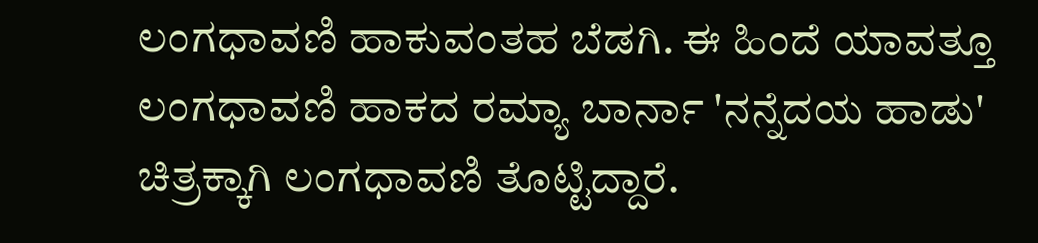ಲಂಗಧಾವಣಿ ಹಾಕುವಂತಹ ಬೆಡಗಿ. ಈ ಹಿಂದೆ ಯಾವತ್ತೂ ಲಂಗಧಾವಣಿ ಹಾಕದ ರಮ್ಯಾ ಬಾರ್ನಾ 'ನನ್ನೆದಯ ಹಾಡು' ಚಿತ್ರಕ್ಕಾಗಿ ಲಂಗಧಾವಣಿ ತೊಟ್ಟಿದ್ದಾರೆ.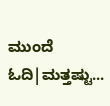ಮುಂದೆ ಓದಿ|ಮತ್ತಷ್ಟು...